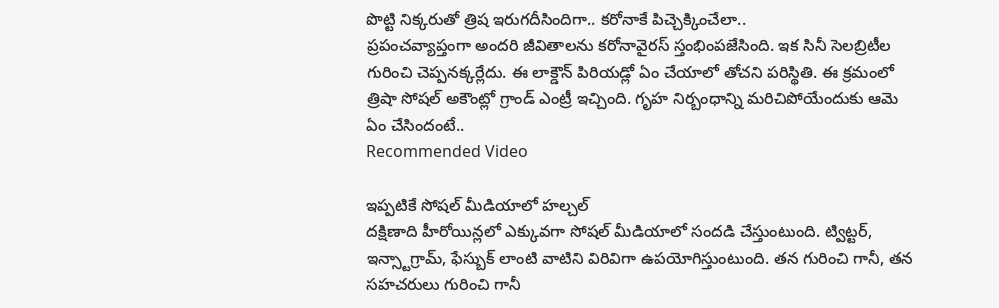పొట్టి నిక్కరుతో త్రిష ఇరుగదీసిందిగా.. కరోనాకే పిచ్చెక్కించేలా..
ప్రపంచవ్యాప్తంగా అందరి జీవితాలను కరోనావైరస్ స్తంభింపజేసింది. ఇక సినీ సెలబ్రిటీల గురించి చెప్పనక్కర్లేదు. ఈ లాక్డౌన్ పిరియడ్లో ఏం చేయాలో తోచని పరిస్థితి. ఈ క్రమంలో త్రిషా సోషల్ అకౌంట్లో గ్రాండ్ ఎంట్రీ ఇచ్చింది. గృహ నిర్బంధాన్ని మరిచిపోయేందుకు ఆమె ఏం చేసిందంటే..
Recommended Video

ఇప్పటికే సోషల్ మీడియాలో హల్చల్
దక్షిణాది హీరోయిన్లలో ఎక్కువగా సోషల్ మీడియాలో సందడి చేస్తుంటుంది. ట్విట్టర్, ఇన్స్టాగ్రామ్, ఫేస్బుక్ లాంటి వాటిని విరివిగా ఉపయోగిస్తుంటుంది. తన గురించి గానీ, తన సహచరులు గురించి గానీ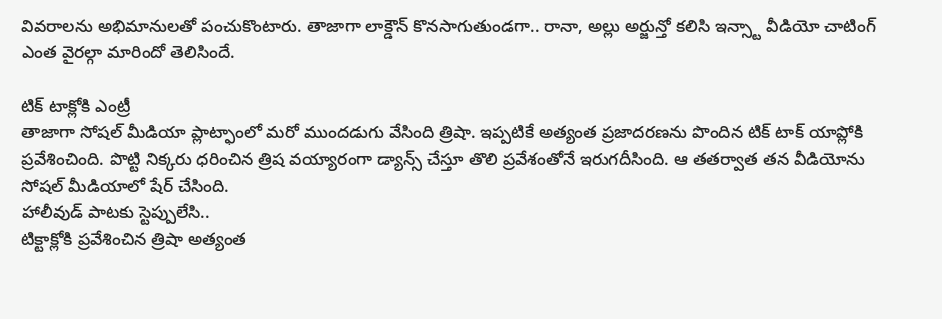వివరాలను అభిమానులతో పంచుకొంటారు. తాజాగా లాక్డౌన్ కొనసాగుతుండగా.. రానా, అల్లు అర్జున్తో కలిసి ఇన్స్టా వీడియో చాటింగ్ ఎంత వైరల్గా మారిందో తెలిసిందే.

టిక్ టాక్లోకి ఎంట్రీ
తాజాగా సోషల్ మీడియా ప్లాట్ఫాంలో మరో ముందడుగు వేసింది త్రిషా. ఇప్పటికే అత్యంత ప్రజాదరణను పొందిన టిక్ టాక్ యాప్లోకి ప్రవేశించింది. పొట్టి నిక్కరు ధరించిన త్రిష వయ్యారంగా డ్యాన్స్ చేస్తూ తొలి ప్రవేశంతోనే ఇరుగదీసింది. ఆ తతర్వాత తన వీడియోను సోషల్ మీడియాలో షేర్ చేసింది.
హాలీవుడ్ పాటకు స్టెప్పులేసి..
టిక్టాక్లోకి ప్రవేశించిన త్రిషా అత్యంత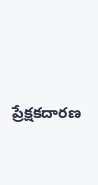ప్రేక్షకదారణ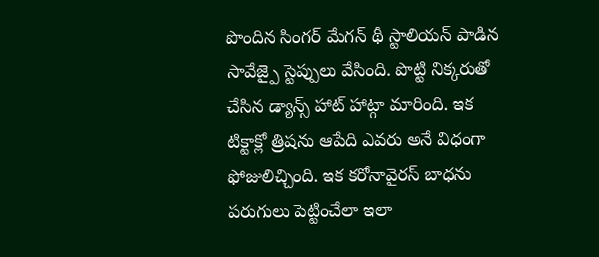పొందిన సింగర్ మేగన్ థీ స్టాలియన్ పాడిన సావేజ్పై స్టెప్పులు వేసింది. పొట్టి నిక్కరుతో చేసిన డ్యాన్స్ హాట్ హాట్గా మారింది. ఇక టిక్టాక్లో త్రిషను ఆపేది ఎవరు అనే విధంగా ఫోజులిచ్చింది. ఇక కరోనావైరస్ బాధను పరుగులు పెట్టించేలా ఇలా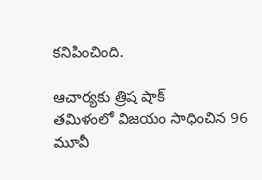కనిపించింది.

ఆచార్యకు త్రిష షాక్
తమిళంలో విజయం సాధించిన 96 మూవీ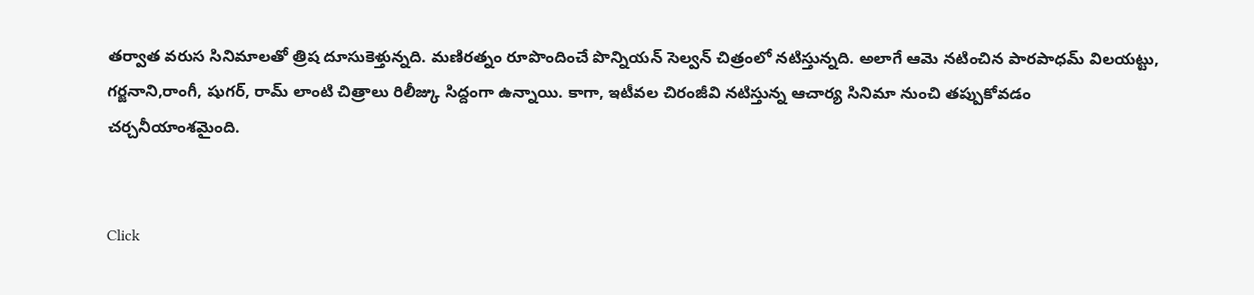తర్వాత వరుస సినిమాలతో త్రిష దూసుకెళ్తున్నది. మణిరత్నం రూపొందించే పొన్నియన్ సెల్వన్ చిత్రంలో నటిస్తున్నది. అలాగే ఆమె నటించిన పారపాధమ్ విలయట్టు, గర్జనాని,రాంగీ, షుగర్, రామ్ లాంటి చిత్రాలు రిలీజ్కు సిద్దంగా ఉన్నాయి. కాగా, ఇటీవల చిరంజీవి నటిస్తున్న ఆచార్య సినిమా నుంచి తప్పుకోవడం చర్చనీయాంశమైంది.


Click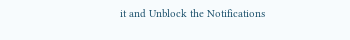it and Unblock the Notifications